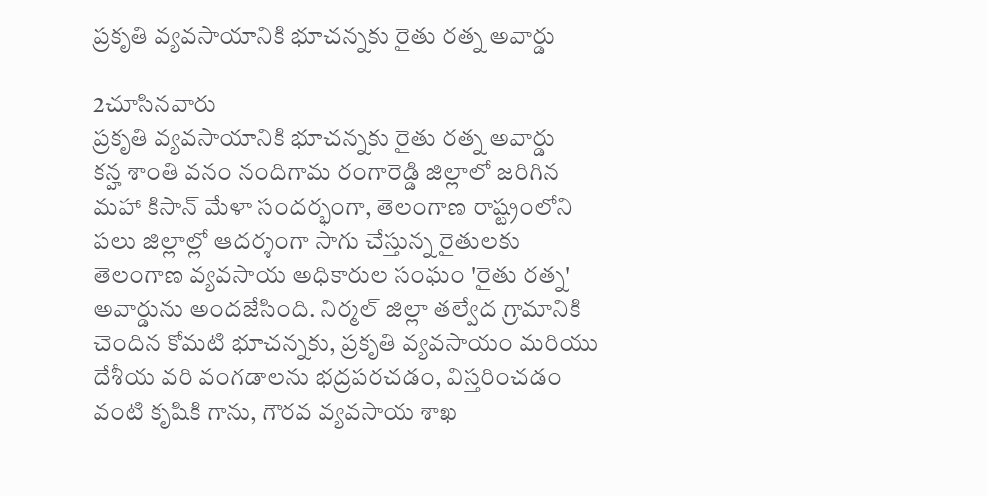ప్రకృతి వ్యవసాయానికి భూచన్నకు రైతు రత్న అవార్డు

2చూసినవారు
ప్రకృతి వ్యవసాయానికి భూచన్నకు రైతు రత్న అవార్డు
కన్హ శాంతి వనం నందిగామ రంగారెడ్డి జిల్లాలో జరిగిన మహా కిసాన్ మేళా సందర్భంగా, తెలంగాణ రాష్ట్రంలోని పలు జిల్లాల్లో ఆదర్శంగా సాగు చేస్తున్న రైతులకు తెలంగాణ వ్యవసాయ అధికారుల సంఘం 'రైతు రత్న' అవార్డును అందజేసింది. నిర్మల్ జిల్లా తల్వేద గ్రామానికి చెందిన కోమటి భూచన్నకు, ప్రకృతి వ్యవసాయం మరియు దేశీయ వరి వంగడాలను భద్రపరచడం, విస్తరించడం వంటి కృషికి గాను, గౌరవ వ్యవసాయ శాఖ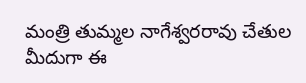మంత్రి తుమ్మల నాగేశ్వరరావు చేతుల మీదుగా ఈ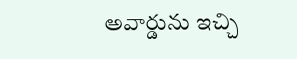అవార్డును ఇచ్చి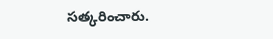సత్కరించారు.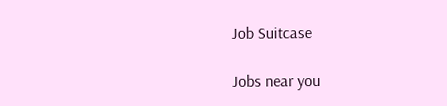Job Suitcase

Jobs near you